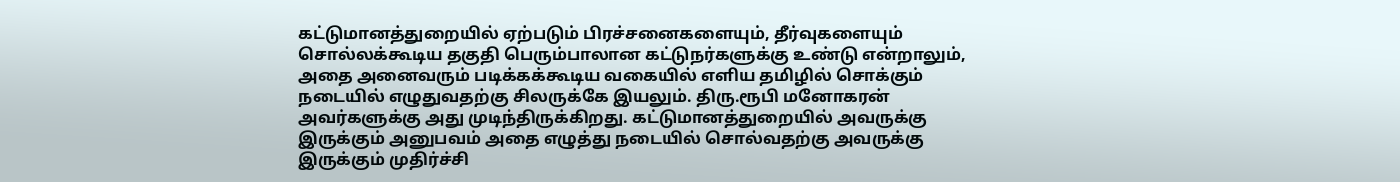கட்டுமானத்துறையில் ஏற்படும் பிரச்சனைகளையும், தீர்வுகளையும் சொல்லக்கூடிய தகுதி பெரும்பாலான கட்டுநர்களுக்கு உண்டு என்றாலும், அதை அனைவரும் படிக்கக்கூடிய வகையில் எளிய தமிழில் சொக்கும் நடையில் எழுதுவதற்கு சிலருக்கே இயலும். திரு.ரூபி மனோகரன் அவர்களுக்கு அது முடிந்திருக்கிறது. கட்டுமானத்துறையில் அவருக்கு இருக்கும் அனுபவம் அதை எழுத்து நடையில் சொல்வதற்கு அவருக்கு இருக்கும் முதிர்ச்சி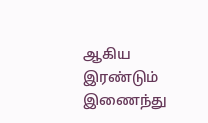ஆகிய இரண்டும் இணைந்து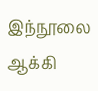இந்நூலை ஆக்கி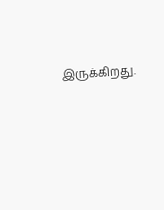இருக்கிறது.